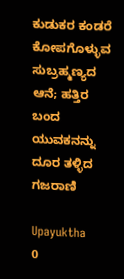ಕುಡುಕರ ಕಂಡರೆ ಕೋಪಗೊಳ್ಳುವ ಸುಬ್ರಹ್ಮಣ್ಯದ ಆನೆ; ಹತ್ತಿರ ಬಂದ ಯುವಕನನ್ನು ದೂರ ತಳ್ಳಿದ ಗಜರಾಣಿ

Upayuktha
0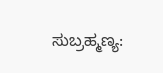ಸುಬ್ರಹ್ಮಣ್ಯ: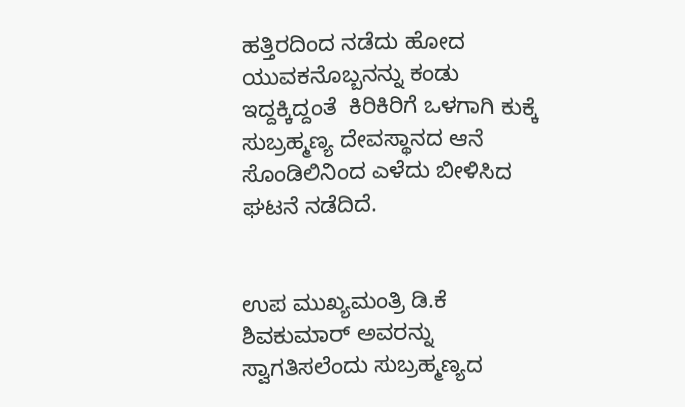ಹತ್ತಿರದಿಂದ ನಡೆದು ಹೋದ ಯುವಕನೊಬ್ಬನನ್ನು ಕಂಡು ಇದ್ದಕ್ಕಿದ್ದಂತೆ  ಕಿರಿಕಿರಿಗೆ ಒಳಗಾಗಿ ಕುಕ್ಕೆ ಸುಬ್ರಹ್ಮಣ್ಯ ದೇವಸ್ಥಾನದ ಆನೆ ಸೊಂಡಿಲಿನಿಂದ ಎಳೆದು ಬೀಳಿಸಿದ ಘಟನೆ ನಡೆದಿದೆ.


ಉಪ ಮುಖ್ಯಮಂತ್ರಿ ಡಿ.ಕೆ ಶಿವಕುಮಾರ್ ಅವರನ್ನು ಸ್ವಾಗತಿಸಲೆಂದು ಸುಬ್ರಹ್ಮಣ್ಯದ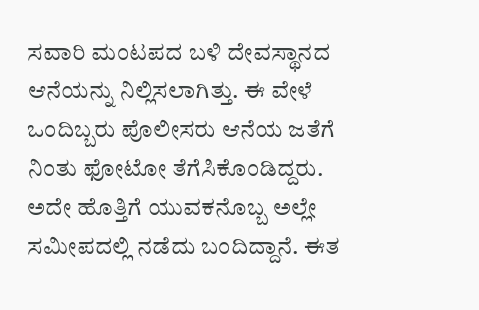ಸವಾರಿ ಮಂಟಪದ ಬಳಿ ದೇವಸ್ಥಾನದ ಆನೆಯನ್ನು ನಿಲ್ಲಿಸಲಾಗಿತ್ತು. ಈ ವೇಳೆ ಒಂದಿಬ್ಬರು ಪೊಲೀಸರು ಆನೆಯ ಜತೆಗೆ ನಿಂತು ಫೋಟೋ ತೆಗೆಸಿಕೊಂಡಿದ್ದರು. ಅದೇ ಹೊತ್ತಿಗೆ ಯುವಕನೊಬ್ಬ ಅಲ್ಲೇ ಸಮೀಪದಲ್ಲಿ ನಡೆದು ಬಂದಿದ್ದಾನೆ. ಈತ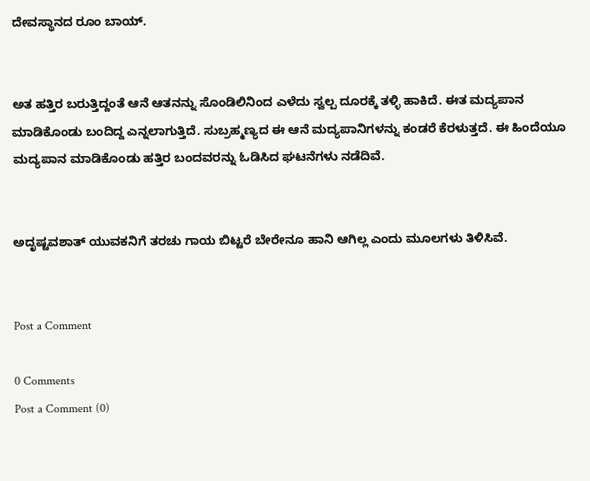ದೇವಸ್ಥಾನದ ರೂಂ ಬಾಯ್.


ಅತ ಹತ್ತಿರ ಬರುತ್ತಿದ್ದಂತೆ ಆನೆ ಆತನನ್ನು ಸೊಂಡಿಲಿನಿಂದ ಎಳೆದು ಸ್ವಲ್ಪ ದೂರಕ್ಕೆ ತಳ್ಳಿ ಹಾಕಿದೆ. ಈತ ಮದ್ಯಪಾನ ಮಾಡಿಕೊಂಡು ಬಂದಿದ್ದ ಎನ್ನಲಾಗುತ್ತಿದೆ. ಸುಬ್ರಹ್ಮಣ್ಯದ ಈ ಆನೆ ಮದ್ಯಪಾನಿಗಳನ್ನು ಕಂಡರೆ ಕೆರಳುತ್ತದೆ. ಈ ಹಿಂದೆಯೂ ಮದ್ಯಪಾನ ಮಾಡಿಕೊಂಡು ಹತ್ತಿರ ಬಂದವರನ್ನು ಓಡಿಸಿದ ಘಟನೆಗಳು ನಡೆದಿವೆ.


ಅದೃಷ್ಟವಶಾತ್ ಯುವಕನಿಗೆ ತರಚು ಗಾಯ ಬಿಟ್ಟರೆ ಬೇರೇನೂ ಹಾನಿ ಆಗಿಲ್ಲ ಎಂದು ಮೂಲಗಳು ತಿಳಿಸಿವೆ.


Post a Comment

0 Comments
Post a Comment (0)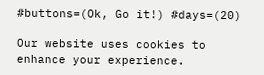#buttons=(Ok, Go it!) #days=(20)

Our website uses cookies to enhance your experience.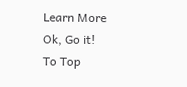Learn More
Ok, Go it!
To Top